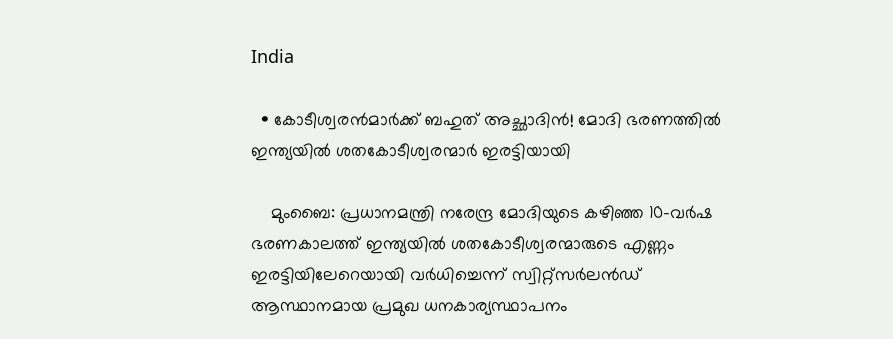India

  • കോടീശ്വരന്‍മാര്‍ക്ക് ബഹുത് അച്ഛാദിന്‍! മോദി ഭരണത്തില്‍ ഇന്ത്യയില്‍ ശതകോടീശ്വരന്മാര്‍ ഇരട്ടിയായി

    മുംബൈ: പ്രധാനമന്ത്രി നരേന്ദ്ര മോദിയുടെ കഴിഞ്ഞ 10-വര്‍ഷ ഭരണകാലത്ത് ഇന്ത്യയില്‍ ശതകോടീശ്വരന്മാരുടെ എണ്ണം ഇരട്ടിയിലേറെയായി വര്‍ധിച്ചെന്ന് സ്വിറ്റ്‌സര്‍ലന്‍ഡ് ആസ്ഥാനമായ പ്രമുഖ ധനകാര്യസ്ഥാപനം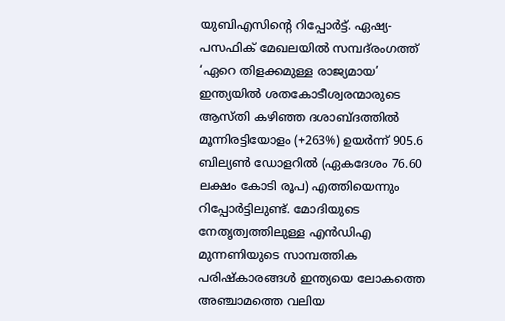യുബിഎസിന്റെ റിപ്പോര്‍ട്ട്. ഏഷ്യ-പസഫിക് മേഖലയില്‍ സമ്പദ്‌രംഗത്ത് ‘ഏറെ തിളക്കമുള്ള രാജ്യമായ’ ഇന്ത്യയില്‍ ശതകോടീശ്വരന്മാരുടെ ആസ്തി കഴിഞ്ഞ ദശാബ്ദത്തില്‍ മൂന്നിരട്ടിയോളം (+263%) ഉയര്‍ന്ന് 905.6 ബില്യണ്‍ ഡോളറില്‍ (ഏകദേശം 76.60 ലക്ഷം കോടി രൂപ) എത്തിയെന്നും റിപ്പോര്‍ട്ടിലുണ്ട്. മോദിയുടെ നേതൃത്വത്തിലുള്ള എന്‍ഡിഎ മുന്നണിയുടെ സാമ്പത്തിക പരിഷ്‌കാരങ്ങള്‍ ഇന്ത്യയെ ലോകത്തെ അഞ്ചാമത്തെ വലിയ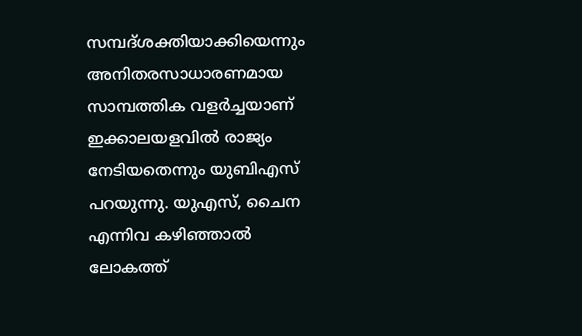സമ്പദ്ശക്തിയാക്കിയെന്നും അനിതരസാധാരണമായ സാമ്പത്തിക വളര്‍ച്ചയാണ് ഇക്കാലയളവില്‍ രാജ്യം നേടിയതെന്നും യുബിഎസ് പറയുന്നു. യുഎസ്, ചൈന എന്നിവ കഴിഞ്ഞാല്‍ ലോകത്ത്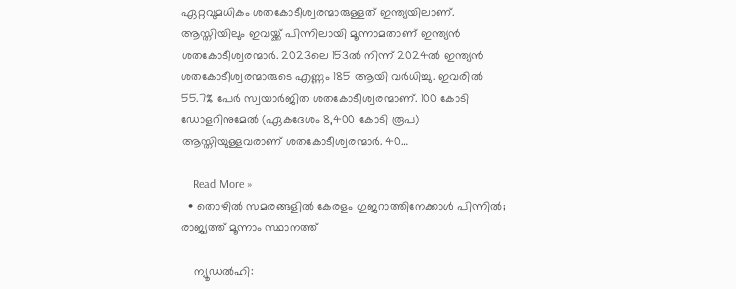ഏറ്റവുമധികം ശതകോടീശ്വരന്മാരുള്ളത് ഇന്ത്യയിലാണ്. ആസ്തിയിലും ഇവയ്ക്ക് പിന്നിലായി മൂന്നാമതാണ് ഇന്ത്യന്‍ ശതകോടീശ്വരന്മാര്‍. 2023ലെ 153ല്‍ നിന്ന് 2024ല്‍ ഇന്ത്യന്‍ ശതകോടീശ്വരന്മാരുടെ എണ്ണം 185 ആയി വര്‍ധിച്ചു. ഇവരില്‍ 55.7% പേര്‍ സ്വയാര്‍ജിത ശതകോടീശ്വരന്മാണ്. 100 കോടി ഡോളറിനുമേല്‍ (ഏകദേശം 8,400 കോടി രൂപ) ആസ്തിയുള്ളവരാണ് ശതകോടീശ്വരന്മാര്‍. 40…

    Read More »
  • തൊഴില്‍ സമരങ്ങളില്‍ കേരളം ഗുജറാത്തിനേക്കാള്‍ പിന്നില്‍; രാജ്യത്ത് മൂന്നാം സ്ഥാനത്ത്

    ന്യൂഡല്‍ഹി: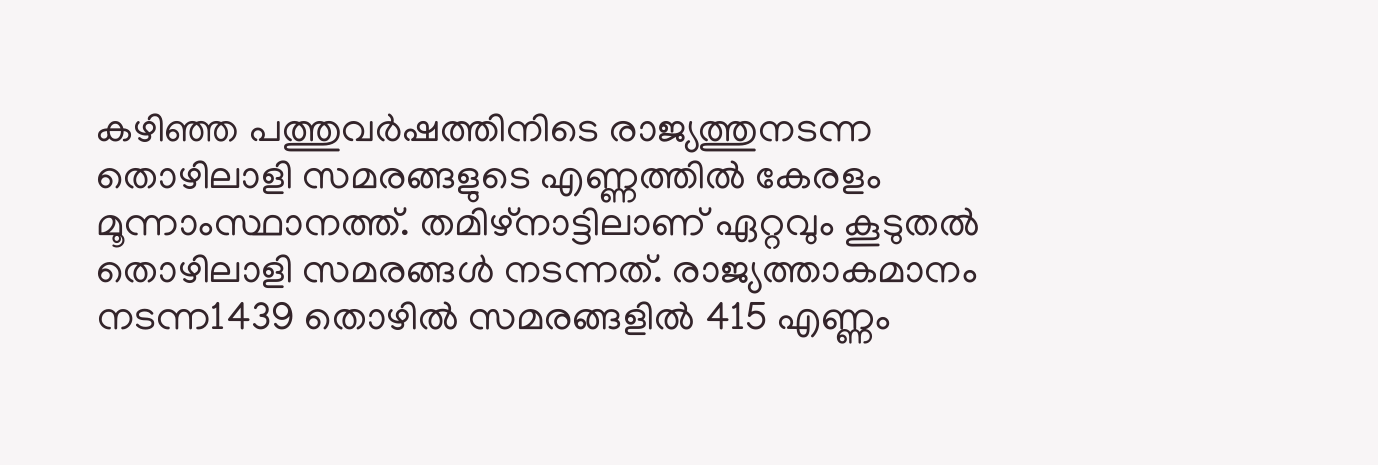കഴിഞ്ഞ പത്തുവര്‍ഷത്തിനിടെ രാജ്യത്തുനടന്ന തൊഴിലാളി സമരങ്ങളുടെ എണ്ണത്തില്‍ കേരളം മൂന്നാംസ്ഥാനത്ത്. തമിഴ്നാട്ടിലാണ് ഏറ്റവും കൂടുതല്‍ തൊഴിലാളി സമരങ്ങള്‍ നടന്നത്. രാജ്യത്താകമാനം നടന്ന1439 തൊഴില്‍ സമരങ്ങളില്‍ 415 എണ്ണം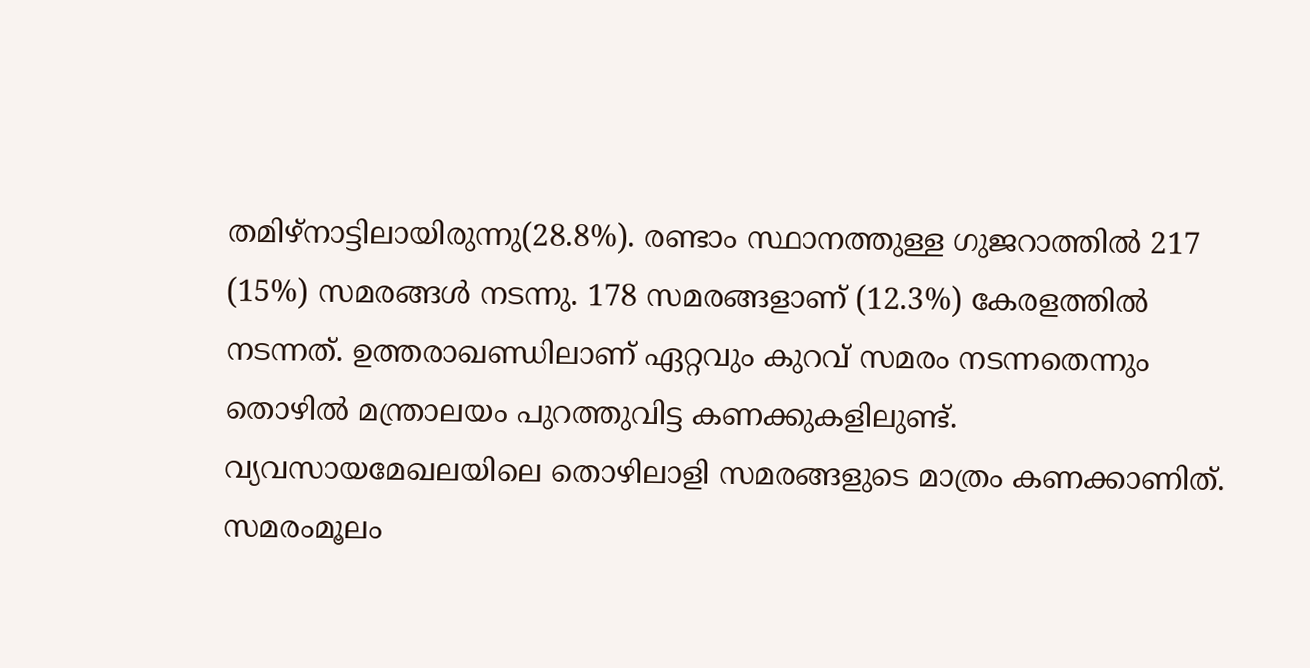തമിഴ്നാട്ടിലായിരുന്നു(28.8%). രണ്ടാം സ്ഥാനത്തുള്ള ഗുജറാത്തില്‍ 217 (15%) സമരങ്ങള്‍ നടന്നു. 178 സമരങ്ങളാണ് (12.3%) കേരളത്തില്‍ നടന്നത്. ഉത്തരാഖണ്ഡിലാണ് ഏറ്റവും കുറവ് സമരം നടന്നതെന്നും തൊഴില്‍ മന്ത്രാലയം പുറത്തുവിട്ട കണക്കുകളിലുണ്ട്. വ്യവസായമേഖലയിലെ തൊഴിലാളി സമരങ്ങളുടെ മാത്രം കണക്കാണിത്. സമരംമൂലം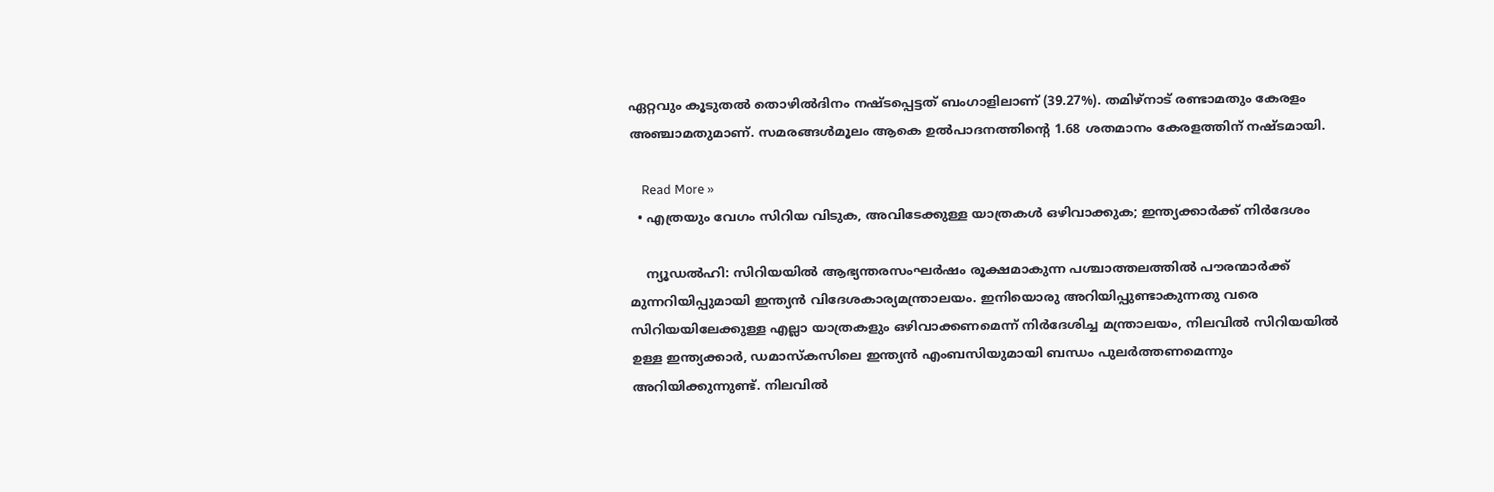ഏറ്റവും കൂടുതല്‍ തൊഴില്‍ദിനം നഷ്ടപ്പെട്ടത് ബംഗാളിലാണ് (39.27%). തമിഴ്നാട് രണ്ടാമതും കേരളം അഞ്ചാമതുമാണ്. സമരങ്ങള്‍മൂലം ആകെ ഉല്‍പാദനത്തിന്റെ 1.68 ശതമാനം കേരളത്തിന് നഷ്ടമായി.

    Read More »
  • എത്രയും വേഗം സിറിയ വിടുക, അവിടേക്കുള്ള യാത്രകള്‍ ഒഴിവാക്കുക; ഇന്ത്യക്കാര്‍ക്ക് നിര്‍ദേശം

    ന്യൂഡല്‍ഹി: സിറിയയില്‍ ആഭ്യന്തരസംഘര്‍ഷം രൂക്ഷമാകുന്ന പശ്ചാത്തലത്തില്‍ പൗരന്മാര്‍ക്ക് മുന്നറിയിപ്പുമായി ഇന്ത്യന്‍ വിദേശകാര്യമന്ത്രാലയം. ഇനിയൊരു അറിയിപ്പുണ്ടാകുന്നതു വരെ സിറിയയിലേക്കുള്ള എല്ലാ യാത്രകളും ഒഴിവാക്കണമെന്ന് നിര്‍ദേശിച്ച മന്ത്രാലയം, നിലവില്‍ സിറിയയില്‍ ഉള്ള ഇന്ത്യക്കാര്‍, ഡമാസ്‌കസിലെ ഇന്ത്യന്‍ എംബസിയുമായി ബന്ധം പുലര്‍ത്തണമെന്നും അറിയിക്കുന്നുണ്ട്. നിലവില്‍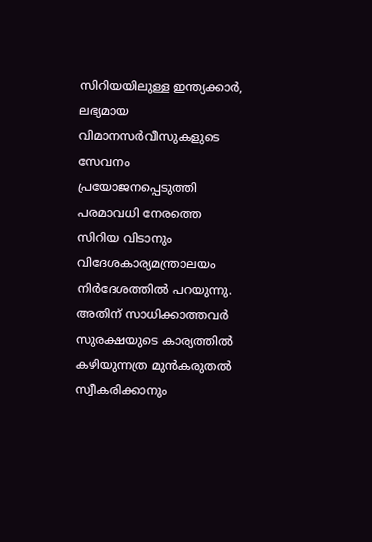സിറിയയിലുള്ള ഇന്ത്യക്കാര്‍, ലഭ്യമായ വിമാനസര്‍വീസുകളുടെ സേവനം പ്രയോജനപ്പെടുത്തി പരമാവധി നേരത്തെ സിറിയ വിടാനും വിദേശകാര്യമന്ത്രാലയം നിര്‍ദേശത്തില്‍ പറയുന്നു. അതിന് സാധിക്കാത്തവര്‍ സുരക്ഷയുടെ കാര്യത്തില്‍ കഴിയുന്നത്ര മുന്‍കരുതല്‍ സ്വീകരിക്കാനും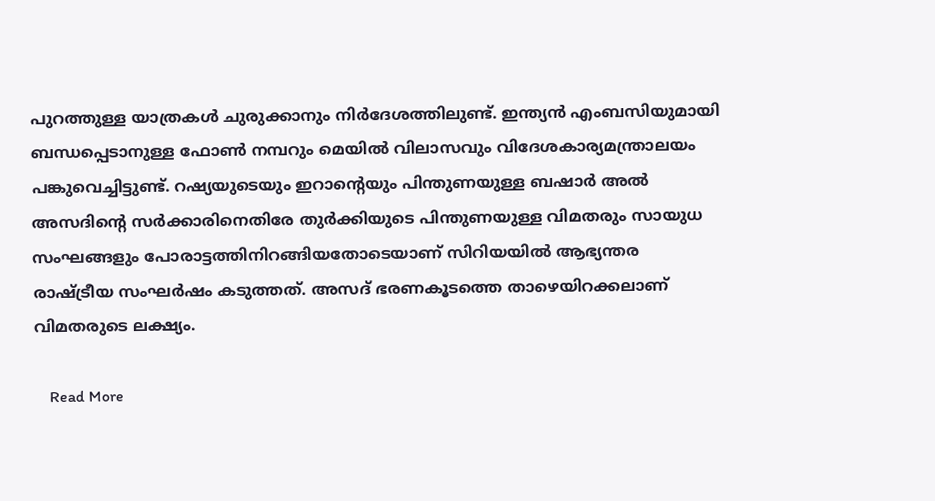പുറത്തുള്ള യാത്രകള്‍ ചുരുക്കാനും നിര്‍ദേശത്തിലുണ്ട്. ഇന്ത്യന്‍ എംബസിയുമായി ബന്ധപ്പെടാനുള്ള ഫോണ്‍ നമ്പറും മെയില്‍ വിലാസവും വിദേശകാര്യമന്ത്രാലയം പങ്കുവെച്ചിട്ടുണ്ട്. റഷ്യയുടെയും ഇറാന്റെയും പിന്തുണയുള്ള ബഷാര്‍ അല്‍ അസദിന്റെ സര്‍ക്കാരിനെതിരേ തുര്‍ക്കിയുടെ പിന്തുണയുള്ള വിമതരും സായുധ സംഘങ്ങളും പോരാട്ടത്തിനിറങ്ങിയതോടെയാണ് സിറിയയില്‍ ആഭ്യന്തര രാഷ്ട്രീയ സംഘര്‍ഷം കടുത്തത്. അസദ് ഭരണകൂടത്തെ താഴെയിറക്കലാണ് വിമതരുടെ ലക്ഷ്യം.

    Read More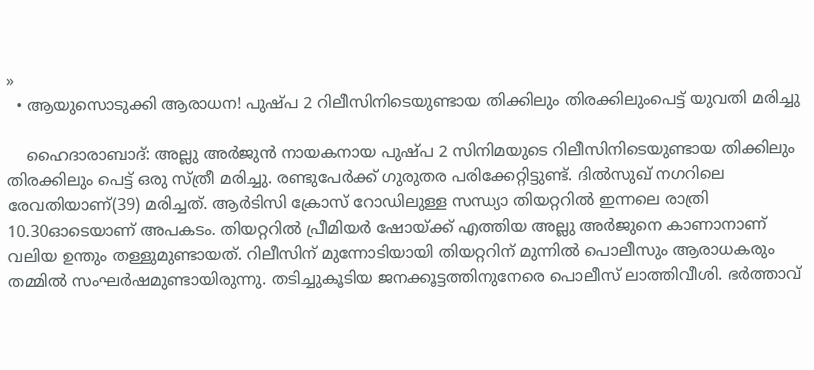»
  • ആയുസൊടുക്കി ആരാധന! പുഷ്പ 2 റിലീസിനിടെയുണ്ടായ തിക്കിലും തിരക്കിലുംപെട്ട് യുവതി മരിച്ചു

    ഹൈദാരാബാദ്: അല്ലു അര്‍ജുന്‍ നായകനായ പുഷ്പ 2 സിനിമയുടെ റിലീസിനിടെയുണ്ടായ തിക്കിലും തിരക്കിലും പെട്ട് ഒരു സ്ത്രീ മരിച്ചു. രണ്ടുപേര്‍ക്ക് ഗുരുതര പരിക്കേറ്റിട്ടുണ്ട്. ദില്‍സുഖ് നഗറിലെ രേവതിയാണ്(39) മരിച്ചത്. ആര്‍ടിസി ക്രോസ് റോഡിലുള്ള സന്ധ്യാ തിയറ്ററില്‍ ഇന്നലെ രാത്രി 10.30ഓടെയാണ് അപകടം. തിയറ്ററില്‍ പ്രീമിയര്‍ ഷോയ്ക്ക് എത്തിയ അല്ലു അര്‍ജുനെ കാണാനാണ് വലിയ ഉന്തും തള്ളുമുണ്ടായത്. റിലീസിന് മുന്നോടിയായി തിയറ്ററിന് മുന്നില്‍ പൊലീസും ആരാധകരും തമ്മില്‍ സംഘര്‍ഷമുണ്ടായിരുന്നു. തടിച്ചുകൂടിയ ജനക്കൂട്ടത്തിനുനേരെ പൊലീസ് ലാത്തിവീശി. ഭര്‍ത്താവ്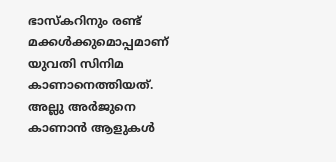ഭാസ്‌കറിനും രണ്ട് മക്കള്‍ക്കുമൊപ്പമാണ് യുവതി സിനിമ കാണാനെത്തിയത്. അല്ലു അര്‍ജുനെ കാണാന്‍ ആളുകള്‍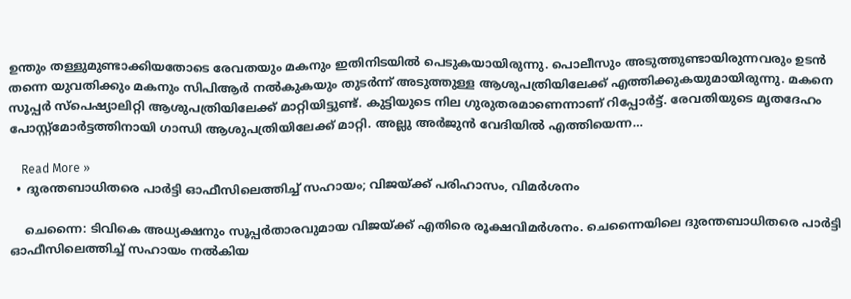ഉന്തും തള്ളുമുണ്ടാക്കിയതോടെ രേവതയും മകനും ഇതിനിടയില്‍ പെടുകയായിരുന്നു. പൊലീസും അടുത്തുണ്ടായിരുന്നവരും ഉടന്‍ തന്നെ യുവതിക്കും മകനും സിപിആര്‍ നല്‍കുകയും തുടര്‍ന്ന് അടുത്തുള്ള ആശുപത്രിയിലേക്ക് എത്തിക്കുകയുമായിരുന്നു. മകനെ സൂപ്പര്‍ സ്‌പെഷ്യാലിറ്റി ആശുപത്രിയിലേക്ക് മാറ്റിയിട്ടുണ്ട്. കുട്ടിയുടെ നില ഗുരുതരമാണെന്നാണ് റിപ്പോര്‍ട്ട്. രേവതിയുടെ മൃതദേഹം പോസ്റ്റ്മോര്‍ട്ടത്തിനായി ഗാന്ധി ആശുപത്രിയിലേക്ക് മാറ്റി. അല്ലു അര്‍ജുന്‍ വേദിയില്‍ എത്തിയെന്ന…

    Read More »
  • ദുരന്തബാധിതരെ പാര്‍ട്ടി ഓഫീസിലെത്തിച്ച് സഹായം; വിജയ്ക്ക് പരിഹാസം, വിമര്‍ശനം

    ചെന്നൈ: ടിവികെ അധ്യക്ഷനും സൂപ്പര്‍താരവുമായ വിജയ്ക്ക് എതിരെ രൂക്ഷവിമര്‍ശനം. ചെന്നൈയിലെ ദുരന്തബാധിതരെ പാര്‍ട്ടി ഓഫീസിലെത്തിച്ച് സഹായം നല്‍കിയ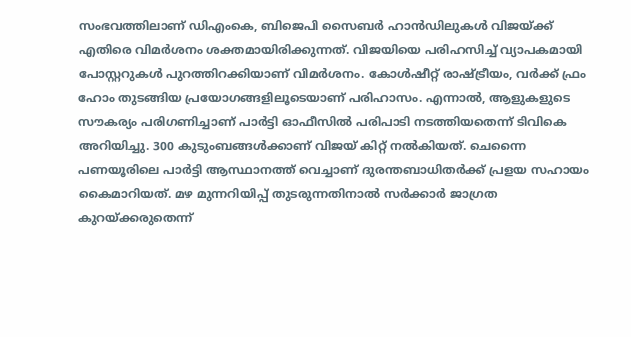സംഭവത്തിലാണ് ഡിഎംകെ, ബിജെപി സൈബര്‍ ഹാന്‍ഡിലുകള്‍ വിജയ്ക്ക് എതിരെ വിമര്‍ശനം ശക്തമായിരിക്കുന്നത്. വിജയിയെ പരിഹസിച്ച് വ്യാപകമായി പോസ്റ്ററുകള്‍ പുറത്തിറക്കിയാണ് വിമര്‍ശനം. കോള്‍ഷീറ്റ് രാഷ്ട്രീയം, വര്‍ക്ക് ഫ്രം ഹോം തുടങ്ങിയ പ്രയോഗങ്ങളിലൂടെയാണ് പരിഹാസം. എന്നാല്‍, ആളുകളുടെ സൗകര്യം പരിഗണിച്ചാണ് പാര്‍ട്ടി ഓഫീസില്‍ പരിപാടി നടത്തിയതെന്ന് ടിവികെ അറിയിച്ചു. 300 കുടുംബങ്ങള്‍ക്കാണ് വിജയ് കിറ്റ് നല്‍കിയത്. ചെന്നൈ പണയൂരിലെ പാര്‍ട്ടി ആസ്ഥാനത്ത് വെച്ചാണ് ദുരന്തബാധിതര്‍ക്ക് പ്രളയ സഹായം കൈമാറിയത്. മഴ മുന്നറിയിപ്പ് തുടരുന്നതിനാല്‍ സര്‍ക്കാര്‍ ജാഗ്രത കുറയ്ക്കരുതെന്ന്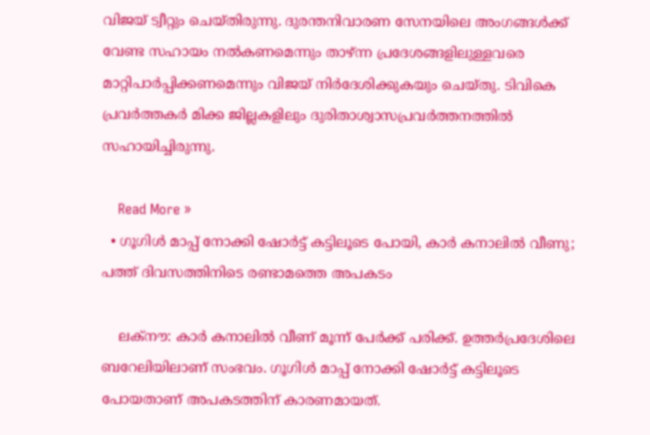വിജയ് ട്വീറ്റും ചെയ്തിരുന്നു. ദുരന്തനിവാരണ സേനയിലെ അംഗങ്ങള്‍ക്ക് വേണ്ട സഹായം നല്‍കണമെന്നും താഴ്ന്ന പ്രദേശങ്ങളിലുള്ളവരെ മാറ്റിപാര്‍പ്പിക്കണമെന്നും വിജയ് നിര്‍ദേശിക്കുകയും ചെയ്തു. ടിവികെ പ്രവര്‍ത്തകര്‍ മിക്ക ജില്ലകളിലും ദുരിതാശ്വാസപ്രവര്‍ത്തനത്തില്‍ സഹായിച്ചിരുന്നു.

    Read More »
  • ഗൂഗിള്‍ മാപ്പ് നോക്കി ഷോര്‍ട്ട് കട്ടിലൂടെ പോയി, കാര്‍ കനാലില്‍ വീണു; പത്ത് ദിവസത്തിനിടെ രണ്ടാമത്തെ അപകടം

    ലക്നൗ: കാര്‍ കനാലില്‍ വീണ് മൂന്ന് പേര്‍ക്ക് പരിക്ക്. ഉത്തര്‍പ്രദേശിലെ ബറേലിയിലാണ് സംഭവം. ഗൂഗിള്‍ മാപ്പ് നോക്കി ഷോര്‍ട്ട് കട്ടിലൂടെ പോയതാണ് അപകടത്തിന് കാരണമായത്.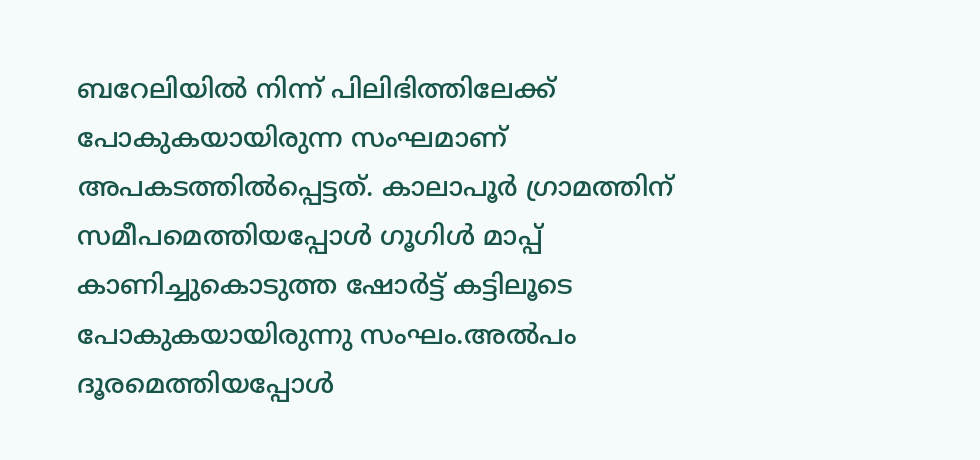ബറേലിയില്‍ നിന്ന് പിലിഭിത്തിലേക്ക് പോകുകയായിരുന്ന സംഘമാണ് അപകടത്തില്‍പ്പെട്ടത്. കാലാപൂര്‍ ഗ്രാമത്തിന് സമീപമെത്തിയപ്പോള്‍ ഗൂഗിള്‍ മാപ്പ് കാണിച്ചുകൊടുത്ത ഷോര്‍ട്ട് കട്ടിലൂടെ പോകുകയായിരുന്നു സംഘം.അല്‍പം ദൂരമെത്തിയപ്പോള്‍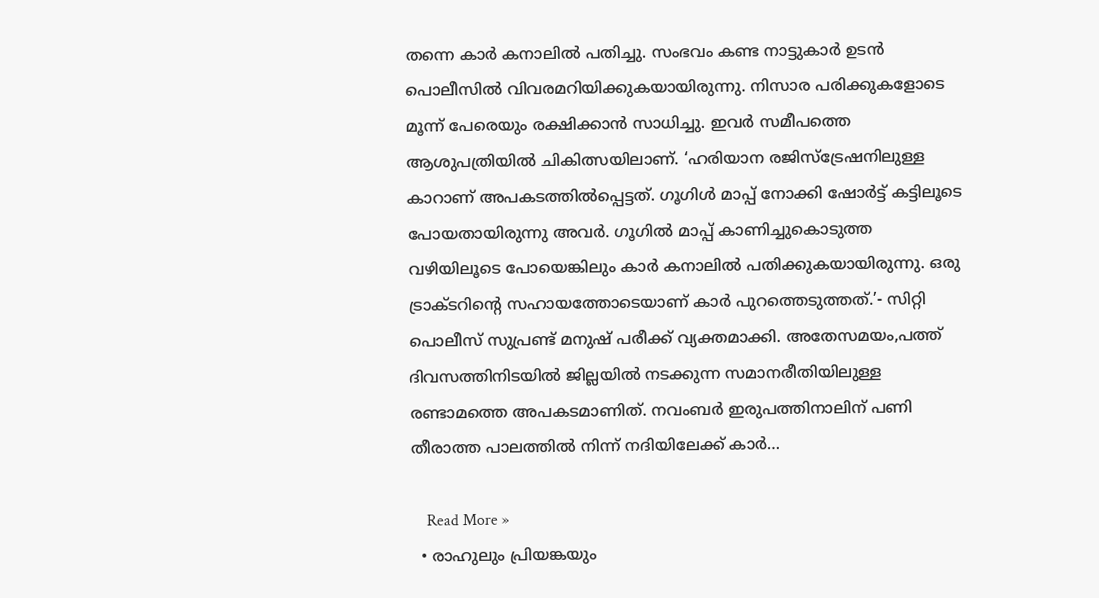തന്നെ കാര്‍ കനാലില്‍ പതിച്ചു. സംഭവം കണ്ട നാട്ടുകാര്‍ ഉടന്‍ പൊലീസില്‍ വിവരമറിയിക്കുകയായിരുന്നു. നിസാര പരിക്കുകളോടെ മൂന്ന് പേരെയും രക്ഷിക്കാന്‍ സാധിച്ചു. ഇവര്‍ സമീപത്തെ ആശുപത്രിയില്‍ ചികിത്സയിലാണ്. ‘ഹരിയാന രജിസ്ട്രേഷനിലുള്ള കാറാണ് അപകടത്തില്‍പ്പെട്ടത്. ഗൂഗിള്‍ മാപ്പ് നോക്കി ഷോര്‍ട്ട് കട്ടിലൂടെ പോയതായിരുന്നു അവര്‍. ഗൂഗില്‍ മാപ്പ് കാണിച്ചുകൊടുത്ത വഴിയിലൂടെ പോയെങ്കിലും കാര്‍ കനാലില്‍ പതിക്കുകയായിരുന്നു. ഒരു ട്രാക്ടറിന്റെ സഹായത്തോടെയാണ് കാര്‍ പുറത്തെടുത്തത്.’- സിറ്റി പൊലീസ് സുപ്രണ്ട് മനുഷ് പരീക്ക് വ്യക്തമാക്കി. അതേസമയം,പത്ത് ദിവസത്തിനിടയില്‍ ജില്ലയില്‍ നടക്കുന്ന സമാനരീതിയിലുള്ള രണ്ടാമത്തെ അപകടമാണിത്. നവംബര്‍ ഇരുപത്തിനാലിന് പണി തീരാത്ത പാലത്തില്‍ നിന്ന് നദിയിലേക്ക് കാര്‍…

    Read More »
  • രാഹുലും പ്രിയങ്കയും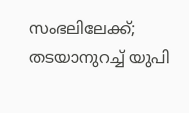സംഭലിലേക്ക്; തടയാനുറച്ച് യുപി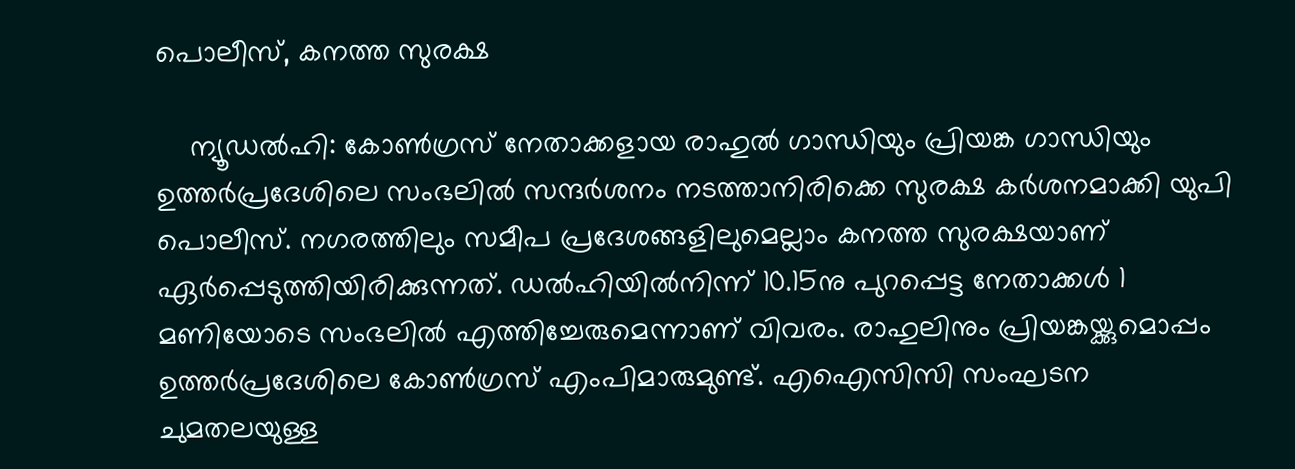പൊലീസ്, കനത്ത സുരക്ഷ

    ന്യൂഡല്‍ഹി: കോണ്‍ഗ്രസ് നേതാക്കളായ രാഹുല്‍ ഗാന്ധിയും പ്രിയങ്ക ഗാന്ധിയും ഉത്തര്‍പ്രദേശിലെ സംഭലില്‍ സന്ദര്‍ശനം നടത്താനിരിക്കെ സുരക്ഷ കര്‍ശനമാക്കി യുപി പൊലീസ്. നഗരത്തിലും സമീപ പ്രദേശങ്ങളിലുമെല്ലാം കനത്ത സുരക്ഷയാണ് ഏര്‍പ്പെടുത്തിയിരിക്കുന്നത്. ഡല്‍ഹിയില്‍നിന്ന് 10.15നു പുറപ്പെട്ട നേതാക്കള്‍ 1 മണിയോടെ സംഭലില്‍ എത്തിച്ചേരുമെന്നാണ് വിവരം. രാഹുലിനും പ്രിയങ്കയ്ക്കുമൊപ്പം ഉത്തര്‍പ്രദേശിലെ കോണ്‍ഗ്രസ് എംപിമാരുമുണ്ട്. എഐസിസി സംഘടന ചുമതലയുള്ള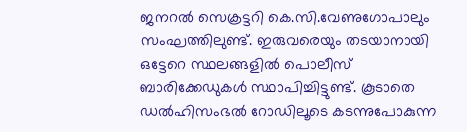ജനറല്‍ സെക്രട്ടറി കെ.സി.വേണുഗോപാലും സംഘത്തിലുണ്ട്. ഇരുവരെയും തടയാനായി ഒട്ടേറെ സ്ഥലങ്ങളില്‍ പൊലീസ് ബാരിക്കേഡുകള്‍ സ്ഥാപിച്ചിട്ടുണ്ട്. കൂടാതെ ഡല്‍ഹിസംഭല്‍ റോഡിലൂടെ കടന്നുപോകുന്ന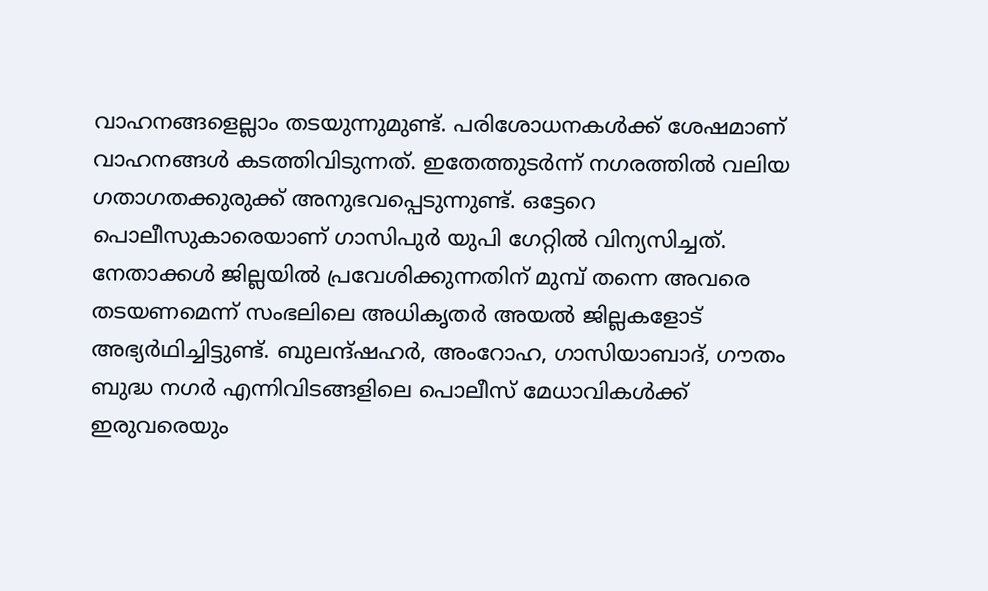വാഹനങ്ങളെല്ലാം തടയുന്നുമുണ്ട്. പരിശോധനകള്‍ക്ക് ശേഷമാണ് വാഹനങ്ങള്‍ കടത്തിവിടുന്നത്. ഇതേത്തുടര്‍ന്ന് നഗരത്തില്‍ വലിയ ഗതാഗതക്കുരുക്ക് അനുഭവപ്പെടുന്നുണ്ട്. ഒട്ടേറെ പൊലീസുകാരെയാണ് ഗാസിപുര്‍ യുപി ഗേറ്റില്‍ വിന്യസിച്ചത്. നേതാക്കള്‍ ജില്ലയില്‍ പ്രവേശിക്കുന്നതിന് മുമ്പ് തന്നെ അവരെ തടയണമെന്ന് സംഭലിലെ അധികൃതര്‍ അയല്‍ ജില്ലകളോട് അഭ്യര്‍ഥിച്ചിട്ടുണ്ട്. ബുലന്ദ്ഷഹര്‍, അംറോഹ, ഗാസിയാബാദ്, ഗൗതം ബുദ്ധ നഗര്‍ എന്നിവിടങ്ങളിലെ പൊലീസ് മേധാവികള്‍ക്ക് ഇരുവരെയും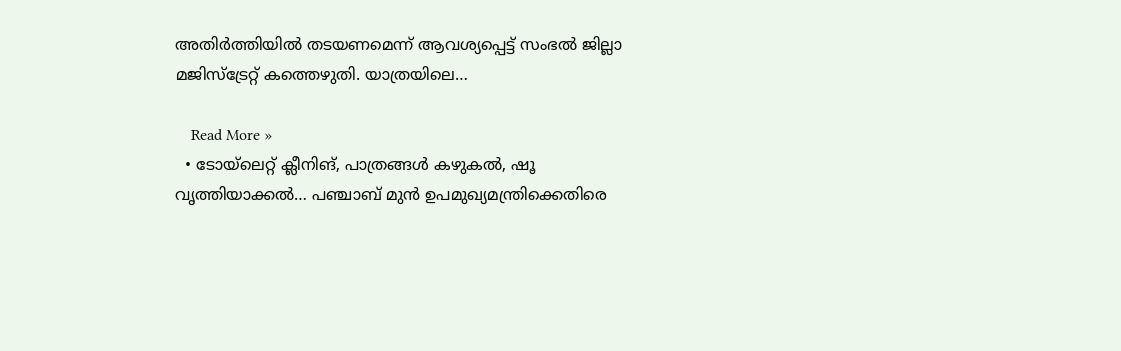അതിര്‍ത്തിയില്‍ തടയണമെന്ന് ആവശ്യപ്പെട്ട് സംഭല്‍ ജില്ലാ മജിസ്‌ട്രേറ്റ് കത്തെഴുതി. യാത്രയിലെ…

    Read More »
  • ടോയ്ലെറ്റ് ക്ലീനിങ്, പാത്രങ്ങള്‍ കഴുകല്‍, ഷൂ വൃത്തിയാക്കല്‍… പഞ്ചാബ് മുന്‍ ഉപമുഖ്യമന്ത്രിക്കെതിരെ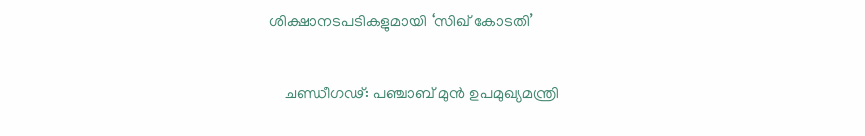ശിക്ഷാനടപടികളുമായി ‘സിഖ് കോടതി’

    ചണ്ഡീഗഢ്: പഞ്ചാബ് മുന്‍ ഉപമുഖ്യമന്ത്രി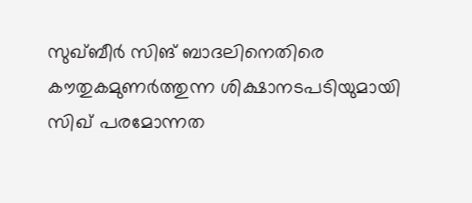സുഖ്ബീര്‍ സിങ് ബാദലിനെതിരെ കൗതുകമുണര്‍ത്തുന്ന ശിക്ഷാനടപടിയുമായി സിഖ് പരമോന്നത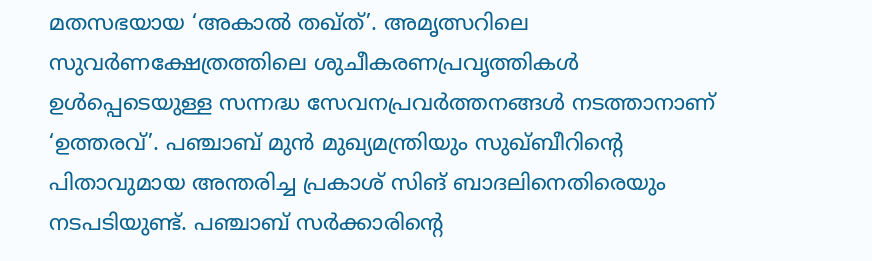മതസഭയായ ‘അകാല്‍ തഖ്ത്’. അമൃത്സറിലെ സുവര്‍ണക്ഷേത്രത്തിലെ ശുചീകരണപ്രവൃത്തികള്‍ ഉള്‍പ്പെടെയുള്ള സന്നദ്ധ സേവനപ്രവര്‍ത്തനങ്ങള്‍ നടത്താനാണ് ‘ഉത്തരവ്’. പഞ്ചാബ് മുന്‍ മുഖ്യമന്ത്രിയും സുഖ്ബീറിന്റെ പിതാവുമായ അന്തരിച്ച പ്രകാശ് സിങ് ബാദലിനെതിരെയും നടപടിയുണ്ട്. പഞ്ചാബ് സര്‍ക്കാരിന്റെ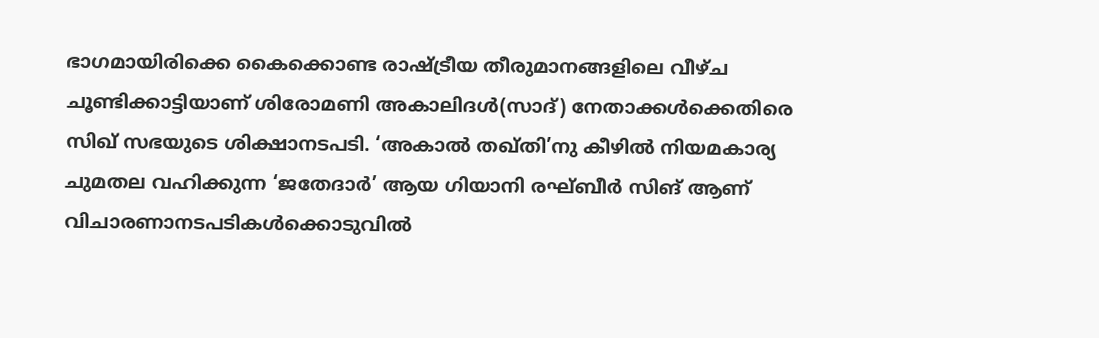ഭാഗമായിരിക്കെ കൈക്കൊണ്ട രാഷ്ട്രീയ തീരുമാനങ്ങളിലെ വീഴ്ച ചൂണ്ടിക്കാട്ടിയാണ് ശിരോമണി അകാലിദള്‍(സാദ്) നേതാക്കള്‍ക്കെതിരെ സിഖ് സഭയുടെ ശിക്ഷാനടപടി. ‘അകാല്‍ തഖ്തി’നു കീഴില്‍ നിയമകാര്യ ചുമതല വഹിക്കുന്ന ‘ജതേദാര്‍’ ആയ ഗിയാനി രഘ്ബീര്‍ സിങ് ആണ് വിചാരണാനടപടികള്‍ക്കൊടുവില്‍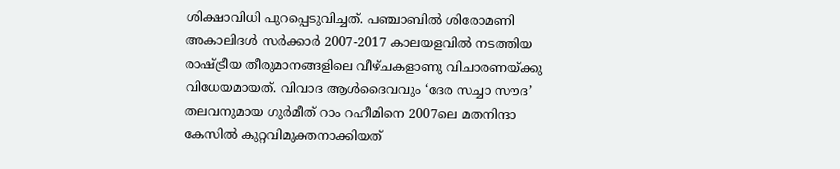ശിക്ഷാവിധി പുറപ്പെടുവിച്ചത്. പഞ്ചാബില്‍ ശിരോമണി അകാലിദള്‍ സര്‍ക്കാര്‍ 2007-2017 കാലയളവില്‍ നടത്തിയ രാഷ്ട്രീയ തീരുമാനങ്ങളിലെ വീഴ്ചകളാണു വിചാരണയ്ക്കു വിധേയമായത്. വിവാദ ആള്‍ദൈവവും ‘ദേര സച്ചാ സൗദ’ തലവനുമായ ഗുര്‍മീത് റാം റഹീമിനെ 2007ലെ മതനിന്ദാ കേസില്‍ കുറ്റവിമുക്തനാക്കിയത്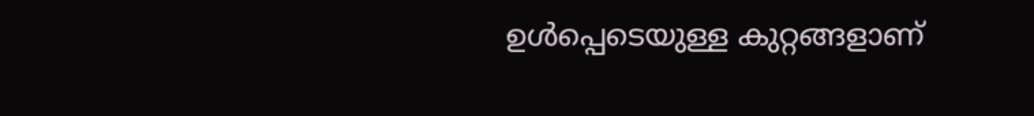ഉള്‍പ്പെടെയുള്ള കുറ്റങ്ങളാണ്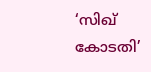‘സിഖ് കോടതി’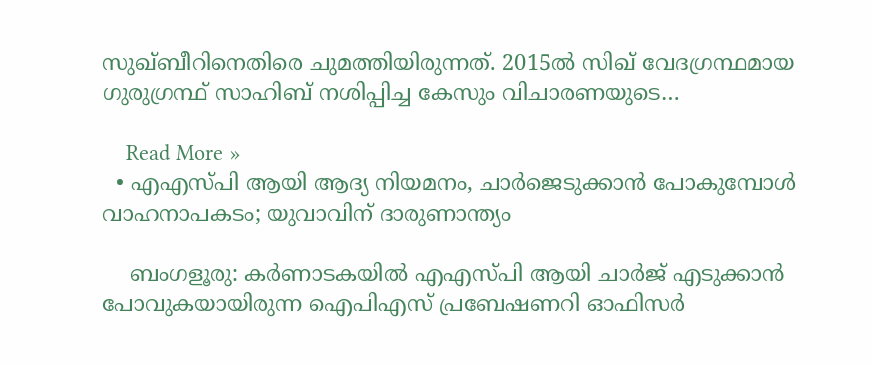സുഖ്ബീറിനെതിരെ ചുമത്തിയിരുന്നത്. 2015ല്‍ സിഖ് വേദഗ്രന്ഥമായ ഗുരുഗ്രന്ഥ് സാഹിബ് നശിപ്പിച്ച കേസും വിചാരണയുടെ…

    Read More »
  • എഎസ്പി ആയി ആദ്യ നിയമനം, ചാര്‍ജെടുക്കാന്‍ പോകുമ്പോള്‍ വാഹനാപകടം; യുവാവിന് ദാരുണാന്ത്യം

    ബംഗളൂരു: കര്‍ണാടകയില്‍ എഎസ്പി ആയി ചാര്‍ജ് എടുക്കാന്‍ പോവുകയായിരുന്ന ഐപിഎസ് പ്രബേഷണറി ഓഫിസര്‍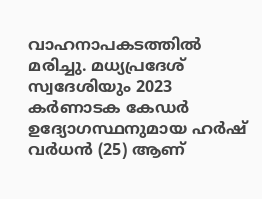വാഹനാപകടത്തില്‍ മരിച്ചു. മധ്യപ്രദേശ് സ്വദേശിയും 2023 കര്‍ണാടക കേഡര്‍ ഉദ്യോഗസ്ഥനുമായ ഹര്‍ഷ് വര്‍ധന്‍ (25) ആണ്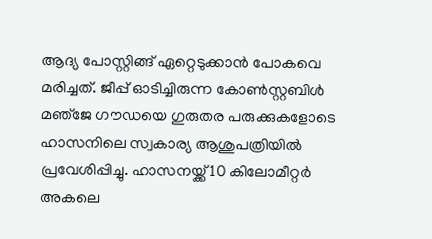ആദ്യ പോസ്റ്റിങ്ങ് ഏറ്റെടുക്കാന്‍ പോകവെ മരിച്ചത്. ജീപ്പ് ഓടിച്ചിരുന്ന കോണ്‍സ്റ്റബിള്‍ മഞ്‌ജേ ഗൗഡയെ ഗുരുതര പരുക്കുകളോടെ ഹാസനിലെ സ്വകാര്യ ആശുപത്രിയില്‍ പ്രവേശിപ്പിച്ചു. ഹാസനയ്ക്ക് 10 കിലോമീറ്റര്‍ അകലെ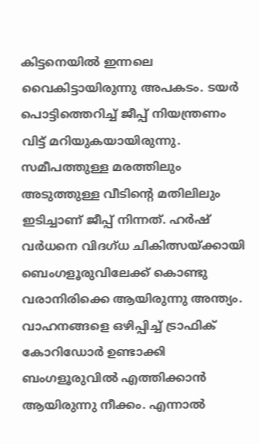കിട്ടനെയില്‍ ഇന്നലെ വൈകിട്ടായിരുന്നു അപകടം. ടയര്‍ പൊട്ടിത്തെറിച്ച് ജീപ്പ് നിയന്ത്രണം വിട്ട് മറിയുകയായിരുന്നു. സമീപത്തുള്ള മരത്തിലും അടുത്തുള്ള വീടിന്റെ മതിലിലും ഇടിച്ചാണ് ജീപ്പ് നിന്നത്. ഹര്‍ഷ് വര്‍ധനെ വിദഗ്ധ ചികിത്സയ്ക്കായി ബെംഗളൂരുവിലേക്ക് കൊണ്ടു വരാനിരിക്കെ ആയിരുന്നു അന്ത്യം. വാഹനങ്ങളെ ഒഴിപ്പിച്ച് ട്രാഫിക് കോറിഡോര്‍ ഉണ്ടാക്കി ബംഗളൂരുവില്‍ എത്തിക്കാന്‍ ആയിരുന്നു നീക്കം. എന്നാല്‍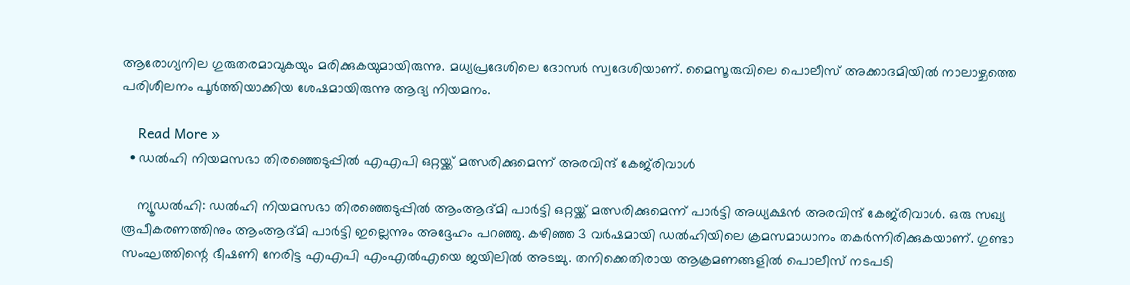ആരോഗ്യനില ഗുരുതരമാവുകയും മരിക്കുകയുമായിരുന്നു. മധ്യപ്രദേശിലെ ദോസര്‍ സ്വദേശിയാണ്. മൈസൂരുവിലെ പൊലീസ് അക്കാദമിയില്‍ നാലാഴ്ചത്തെ പരിശീലനം പൂര്‍ത്തിയാക്കിയ ശേഷമായിരുന്നു ആദ്യ നിയമനം.

    Read More »
  • ഡല്‍ഹി നിയമസഭാ തിരഞ്ഞെടുപ്പില്‍ എഎപി ഒറ്റയ്ക്ക് മത്സരിക്കുമെന്ന് അരവിന്ദ് കേജ്‌രിവാള്‍

    ന്യൂഡല്‍ഹി: ഡല്‍ഹി നിയമസഭാ തിരഞ്ഞെടുപ്പില്‍ ആംആദ്മി പാര്‍ട്ടി ഒറ്റയ്ക്ക് മത്സരിക്കുമെന്ന് പാര്‍ട്ടി അധ്യക്ഷന്‍ അരവിന്ദ് കേജ്‌രിവാള്‍. ഒരു സഖ്യ രൂപീകരണത്തിനും ആംആദ്മി പാര്‍ട്ടി ഇല്ലെന്നും അദ്ദേഹം പറഞ്ഞു. കഴിഞ്ഞ 3 വര്‍ഷമായി ഡല്‍ഹിയിലെ ക്രമസമാധാനം തകര്‍ന്നിരിക്കുകയാണ്. ഗുണ്ടാ സംഘത്തിന്റെ ഭീഷണി നേരിട്ട എഎപി എംഎല്‍എയെ ജയിലില്‍ അടച്ചു. തനിക്കെതിരായ ആക്രമണങ്ങളില്‍ പൊലീസ് നടപടി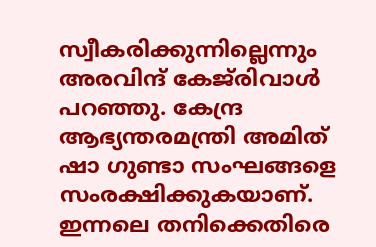സ്വീകരിക്കുന്നില്ലെന്നും അരവിന്ദ് കേജ്‌രിവാള്‍ പറഞ്ഞു. കേന്ദ്ര ആഭ്യന്തരമന്ത്രി അമിത് ഷാ ഗുണ്ടാ സംഘങ്ങളെ സംരക്ഷിക്കുകയാണ്. ഇന്നലെ തനിക്കെതിരെ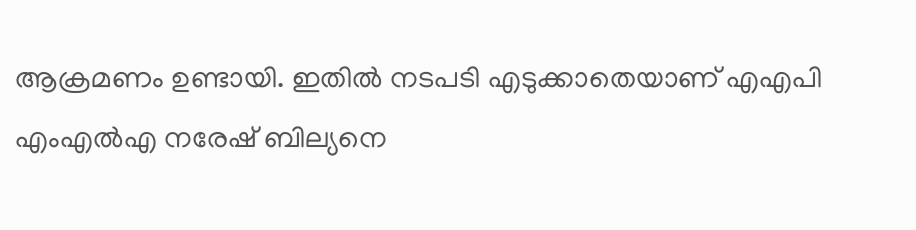ആക്രമണം ഉണ്ടായി. ഇതില്‍ നടപടി എടുക്കാതെയാണ് എഎപി എംഎല്‍എ നരേഷ് ബില്യനെ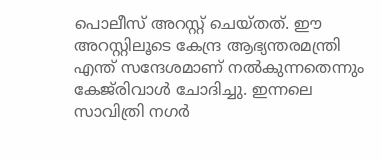പൊലീസ് അറസ്റ്റ് ചെയ്തത്. ഈ അറസ്റ്റിലൂടെ കേന്ദ്ര ആഭ്യന്തരമന്ത്രി എന്ത് സന്ദേശമാണ് നല്‍കുന്നതെന്നും കേജ്‌രിവാള്‍ ചോദിച്ചു. ഇന്നലെ സാവിത്രി നഗര്‍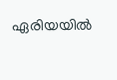ഏരിയയില്‍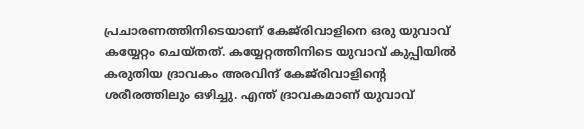പ്രചാരണത്തിനിടെയാണ് കേജ്‌രിവാളിനെ ഒരു യുവാവ് കയ്യേറ്റം ചെയ്തത്. കയ്യേറ്റത്തിനിടെ യുവാവ് കുപ്പിയില്‍ കരുതിയ ദ്രാവകം അരവിന്ദ് കേജ്‌രിവാളിന്റെ ശരീരത്തിലും ഒഴിച്ചു. എന്ത് ദ്രാവകമാണ് യുവാവ്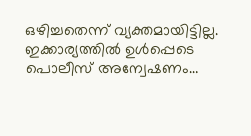ഒഴിച്ചതെന്ന് വ്യക്തമായിട്ടില്ല. ഇക്കാര്യത്തില്‍ ഉള്‍പ്പെടെ പൊലീസ് അന്വേഷണം…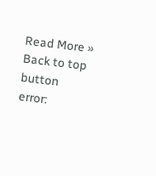Read More »
Back to top button
error: